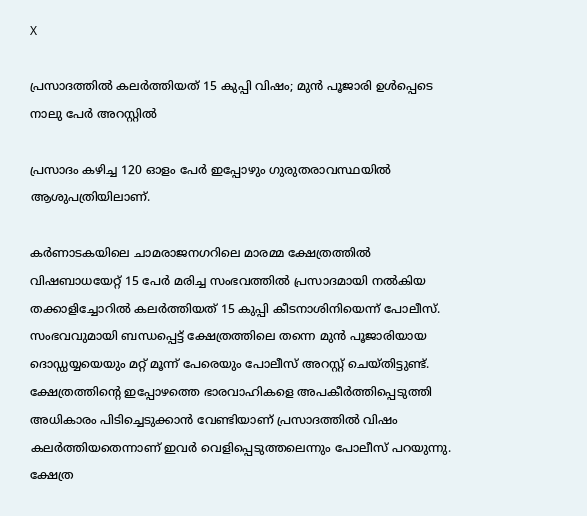X

പ്രസാദത്തിൽ കലർത്തിയത് 15 കുപ്പി വിഷം; മുൻ പൂജാരി ഉൾപ്പെടെ നാലു പേർ അറസ്റ്റിൽ

പ്രസാദം കഴിച്ച 120 ഓളം പേർ ഇപ്പോഴും ഗുരുതരാവസ്ഥയിൽ ആശുപത്രിയിലാണ്.

കർണാടകയിലെ ചാമരാജനഗറിലെ മാരമ്മ ക്ഷേത്രത്തിൽ വിഷബാധയേറ്റ് 15 പേർ മരിച്ച സംഭവത്തിൽ പ്രസാദമായി നൽകിയ തക്കാളിച്ചോറിൽ കലർത്തിയത് 15 കുപ്പി കീടനാശിനിയെന്ന് പോലീസ്. സംഭവവുമായി ബന്ധപ്പെട്ട് ക്ഷേത്രത്തിലെ തന്നെ മുൻ പൂജാരിയായ ദൊഡ്ഡയ്യയെയും മറ്റ് മൂന്ന് പേരെയും പോലീസ് അറസ്റ്റ് ചെയ്തിട്ടുണ്ട്. ക്ഷേത്രത്തിന്റെ ഇപ്പോഴത്തെ ഭാരവാഹികളെ അപകീർത്തിപ്പെടുത്തി അധികാരം പിടിച്ചെടുക്കാൻ വേണ്ടിയാണ് പ്രസാദത്തിൽ വിഷം കലർത്തിയതെന്നാണ് ഇവർ വെളിപ്പെടുത്തലെന്നും പോലീസ് പറയുന്നു. ക്ഷേത്ര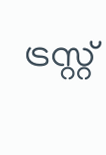ട്രസ്റ്റ്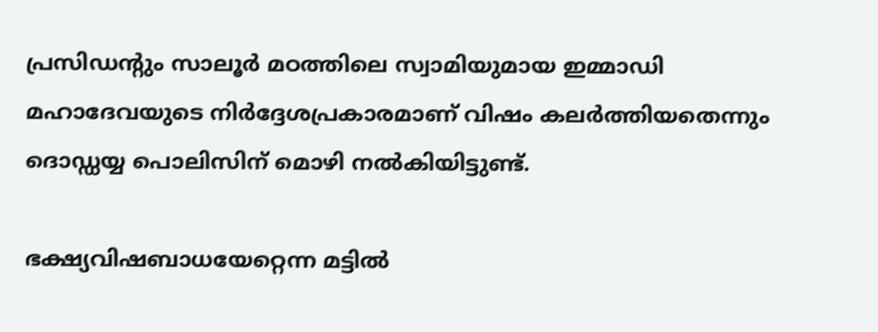പ്രസിഡന്റും സാലൂർ മഠത്തിലെ സ്വാമിയുമായ ഇമ്മാഡി മഹാദേവയുടെ നിർദ്ദേശപ്രകാരമാണ് വിഷം കലർത്തിയതെന്നും ദൊഡ്ഡയ്യ പൊലിസിന് മൊഴി നൽകിയിട്ടുണ്ട്.

ഭക്ഷ്യവിഷബാധയേറ്റെന്ന മട്ടില്‍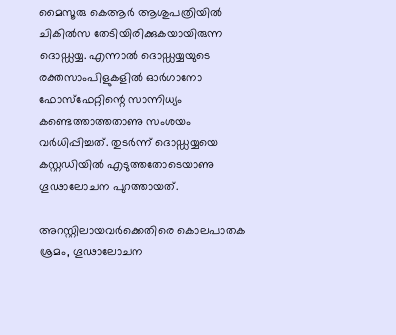മൈസൂരു കെആര്‍ ആശുപത്രിയില്‍ ചികിൽസ തേടിയിരിക്കുകയായിരുന്ന ദൊഡ്ഡയ്യ. എന്നാൽ ദൊഡ്ഡയ്യയുടെ രക്തസാംപിളുകളില്‍ ഓര്‍ഗാനോ ഫോസ്‌ഫേറ്റിന്റെ സാന്നിധ്യം കണ്ടെത്താത്തതാണു സംശയം വര്‍ധിപ്പിച്ചത്. തുടർന്ന് ദൊഡ്ഡയ്യയെ കസ്റ്റഡിയില്‍ എടുത്തതോടെയാണു ഗൂഢാലോചന പുറത്തായത്.

അറസ്റ്റിലായവർക്കെതിരെ കൊലപാതക ശ്രമം, ഗൂഢാലോചന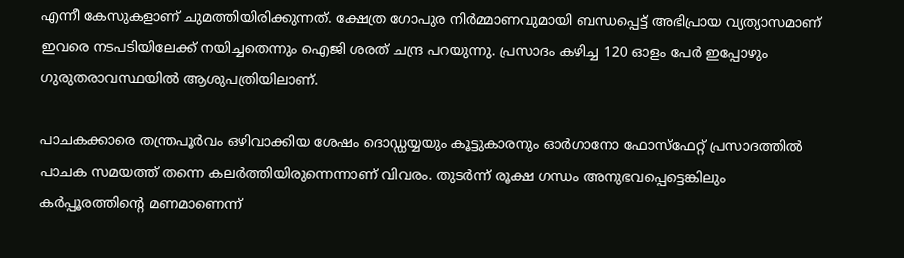എന്നീ കേസുകളാണ് ചുമത്തിയിരിക്കുന്നത്. ക്ഷേത്ര ഗോപുര നിർമ്മാണവുമായി ബന്ധപ്പെട്ട് അഭിപ്രായ വ്യത്യാസമാണ് ഇവരെ നടപടിയിലേക്ക് നയിച്ചതെന്നും ഐജി ശരത് ചന്ദ്ര പറയുന്നു. പ്രസാദം കഴിച്ച 120 ഓളം പേർ ഇപ്പോഴും ഗുരുതരാവസ്ഥയിൽ ആശുപത്രിയിലാണ്.

പാചകക്കാരെ തന്ത്രപൂര്‍വം ഒഴിവാക്കിയ ശേഷം ദൊഡ്ഡയ്യയും കൂട്ടുകാരനും ഓര്‍ഗാനോ ഫോസ്‌ഫേറ്റ് പ്രസാദത്തില്‍ പാചക സമയത്ത് തന്നെ കലര്‍ത്തിയിരുന്നെന്നാണ് വിവരം. തുടർന്ന് രൂക്ഷ ഗന്ധം അനുഭവപ്പെട്ടെങ്കിലും കര്‍പ്പൂരത്തിന്റെ മണമാണെന്ന്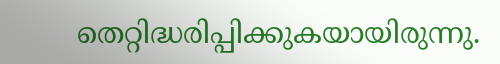തെറ്റിദ്ധരിപ്പിക്കുകയായിരുന്നു.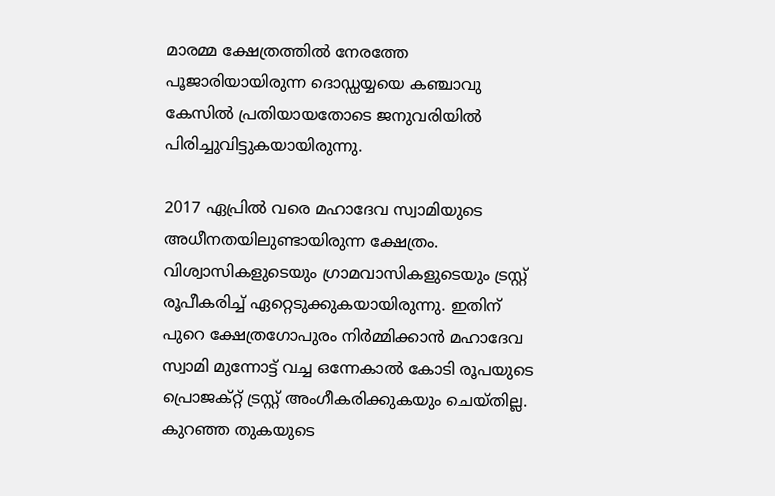മാരമ്മ ക്ഷേത്രത്തില്‍ നേരത്തേ പൂജാരിയായിരുന്ന ദൊഡ്ഡയ്യയെ കഞ്ചാവു കേസില്‍ പ്രതിയായതോടെ ജനുവരിയില്‍ പിരിച്ചുവിട്ടുകയായിരുന്നു.

2017 ഏപ്രിൽ വരെ മഹാദേവ സ്വാമിയുടെ അധീനതയിലുണ്ടായിരുന്ന ക്ഷേത്രം. വിശ്വാസികളുടെയും ഗ്രാമവാസികളുടെയും ട്രസ്റ്റ് രൂപീകരിച്ച് ഏറ്റെടുക്കുകയായിരുന്നു. ഇതിന് പുറെ ക്ഷേത്രഗോപുരം നിർമ്മിക്കാൻ മഹാദേവ സ്വാമി മുന്നോട്ട് വച്ച ഒന്നേകാൽ കോടി രൂപയുടെ പ്രൊജക്റ്റ് ട്രസ്റ്റ് അംഗീകരിക്കുകയും ചെയ്തില്ല. കുറഞ്ഞ തുകയുടെ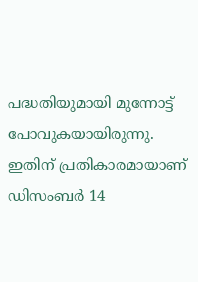പദ്ധതിയുമായി മുന്നോട്ട് പോവുകയായിരുന്നു. ഇതിന് പ്രതികാരമായാണ് ഡിസംബർ 14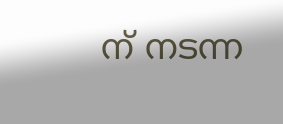ന് നടന്ന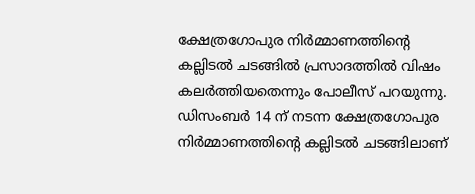ക്ഷേത്രഗോപുര നിർമ്മാണത്തിന്റെ കല്ലിടൽ ചടങ്ങിൽ പ്രസാദത്തിൽ വിഷം കലർത്തിയതെന്നും പോലീസ് പറയുന്നു. ഡിസംബർ 14 ന് നടന്ന ക്ഷേത്രഗോപുര നിർമ്മാണത്തിന്റെ കല്ലിടൽ ചടങ്ങിലാണ്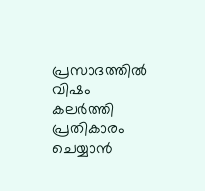പ്രസാദത്തിൽ വിഷം കലർത്തി പ്രതികാരം ചെയ്യാൻ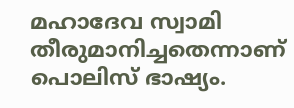മഹാദേവ സ്വാമി തീരുമാനിച്ചതെന്നാണ് പൊലിസ് ഭാഷ്യം.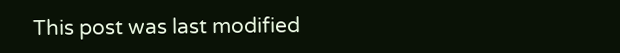This post was last modified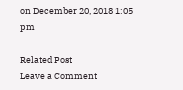on December 20, 2018 1:05 pm

Related Post
Leave a Comment